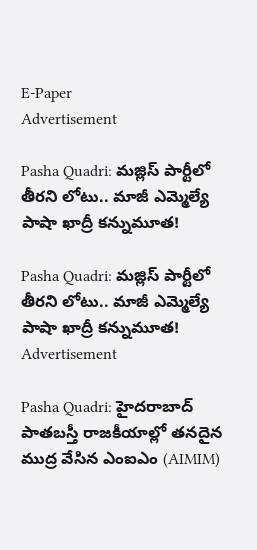E-Paper
Advertisement

Pasha Quadri: మజ్లిస్ పార్టీలో తీరని లోటు.. మాజీ ఎమ్మెల్యే పాషా ఖాద్రీ కన్నుమూత!

Pasha Quadri: మజ్లిస్ పార్టీలో తీరని లోటు.. మాజీ ఎమ్మెల్యే పాషా ఖాద్రీ కన్నుమూత!
Advertisement

Pasha Quadri: హైదరాబాద్‌ పాతబస్తీ రాజకీయాల్లో తనదైన ముద్ర వేసిన ఎంఐఎం (AIMIM)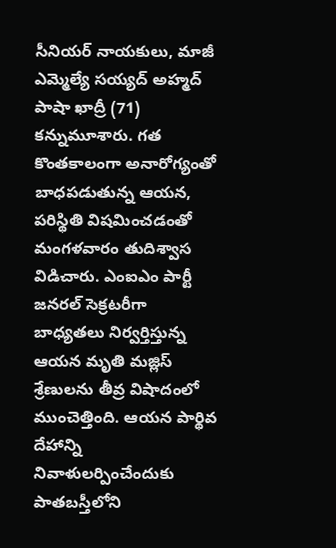సీనియర్ నాయకులు, మాజీ ఎమ్మెల్యే సయ్యద్ అహ్మద్ పాషా ఖాద్రీ (71) కన్నుమూశారు. గత కొంతకాలంగా అనారోగ్యంతో బాధపడుతున్న ఆయన, పరిస్థితి విషమించడంతో మంగళవారం తుదిశ్వాస విడిచారు. ఎంఐఎం పార్టీ జనరల్ సెక్రటరీగా బాధ్యతలు నిర్వర్తిస్తున్న ఆయన మృతి మజ్లిస్ శ్రేణులను తీవ్ర విషాదంలో ముంచెత్తింది. ఆయన పార్థివ దేహాన్ని నివాళులర్పించేందుకు పాతబస్తీలోని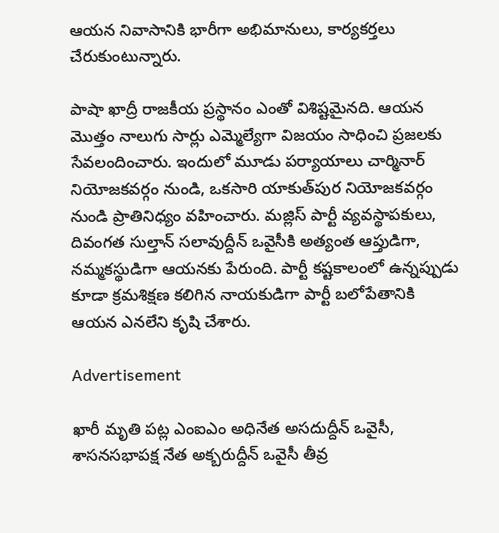ఆయన నివాసానికి భారీగా అభిమానులు, కార్యకర్తలు చేరుకుంటున్నారు.

పాషా ఖాద్రీ రాజకీయ ప్రస్థానం ఎంతో విశిష్టమైనది. ఆయన మొత్తం నాలుగు సార్లు ఎమ్మెల్యేగా విజయం సాధించి ప్రజలకు సేవలందించారు. ఇందులో మూడు పర్యాయాలు చార్మినార్ నియోజకవర్గం నుండి, ఒకసారి యాకుత్‌పుర నియోజకవర్గం నుండి ప్రాతినిధ్యం వహించారు. మజ్లిస్ పార్టీ వ్యవస్థాపకులు, దివంగత సుల్తాన్ సలావుద్దీన్ ఒవైసీకి అత్యంత ఆప్తుడిగా, నమ్మకస్థుడిగా ఆయనకు పేరుంది. పార్టీ కష్టకాలంలో ఉన్నప్పుడు కూడా క్రమశిక్షణ కలిగిన నాయకుడిగా పార్టీ బలోపేతానికి ఆయన ఎనలేని కృషి చేశారు.

Advertisement

ఖారీ మృతి పట్ల ఎంఐఎం అధినేత అసదుద్దీన్ ఒవైసీ, శాసనసభాపక్ష నేత అక్బరుద్దీన్ ఒవైసీ తీవ్ర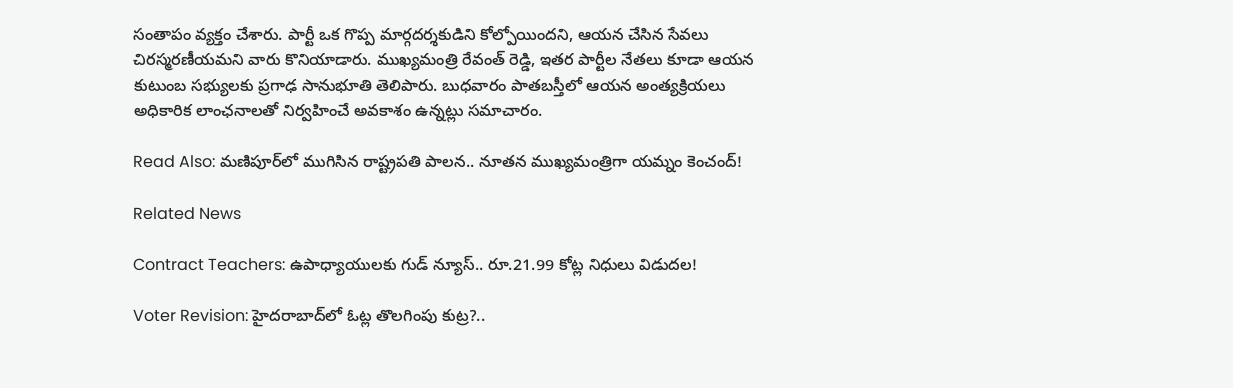సంతాపం వ్యక్తం చేశారు. పార్టీ ఒక గొప్ప మార్గదర్శకుడిని కోల్పోయిందని, ఆయన చేసిన సేవలు చిరస్మరణీయమని వారు కొనియాడారు. ముఖ్యమంత్రి రేవంత్ రెడ్డి, ఇతర పార్టీల నేతలు కూడా ఆయన కుటుంబ సభ్యులకు ప్రగాఢ సానుభూతి తెలిపారు. బుధవారం పాతబస్తీలో ఆయన అంత్యక్రియలు అధికారిక లాంఛనాలతో నిర్వహించే అవకాశం ఉన్నట్లు సమాచారం.

Read Also: మణిపూర్‌లో ముగిసిన రాష్ట్రపతి పాలన.. నూతన ముఖ్యమంత్రిగా యమ్నం కెంచంద్!

Related News

Contract Teachers: ఉపాధ్యాయులకు గుడ్ న్యూస్.. రూ.21.99 కోట్ల నిధులు విడుదల!

Voter Revision: హైదరాబాద్‌లో ఓట్ల తొలగింపు కుట్ర?..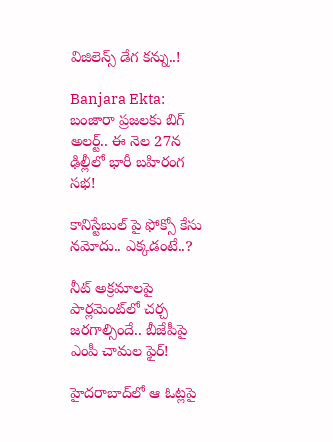విజిలెన్స్ డేగ కన్ను..!

Banjara Ekta: బంజారా ప్రజలకు బిగ్ అలర్ట్.. ఈ నెల 27న ఢిల్లీలో భారీ బహిరంగ సభ!

కానిస్టేబుల్ పై ఫోక్సో కేసు నమోదు.. ఎక్కడంటే..?

నీట్ అక్రమాలపై పార్లమెంట్‌లో చర్చ జరగాల్సిందే.. బీజేపీపై ఎంపీ చామల ఫైర్!

హైదరాబాద్‌లో ఆ ఓట్లపై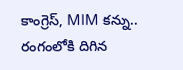కాంగ్రెస్, MIM కన్ను.. రంగంలోకి దిగిన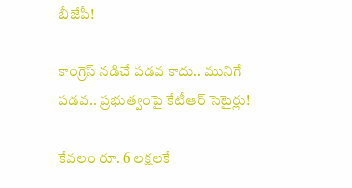బీజేపీ!

కాంగ్రెస్ నడిచే పడవ కాదు.. మునిగే పడవ.. ప్రభుత్వంపై కేటీఆర్ సెటైర్లు!

కేవలం రూ. 6 లక్షలకే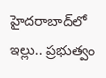హైదరాబాద్‌లో ఇల్లు.. ప్రభుత్వం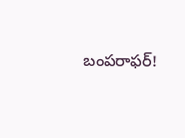బంపరాఫర్!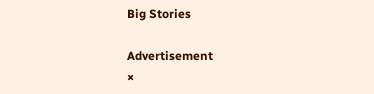Big Stories

Advertisement
×